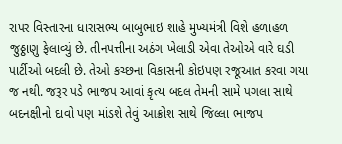રાપર વિસ્તારના ધારાસભ્ય બાબુભાઇ શાહે મુખ્યમંત્રી વિશે હળાહળ જુઠ્ઠાણુ ફેલાવ્યું છે. તીનપત્તીના અઠંગ ખેલાડી એવા તેઓએ વારે ઘડી પાર્ટીઓ બદલી છે. તેઓ કચ્છના વિકાસની કોઇપણ રજૂઆત કરવા ગયા જ નથી. જરૂર પડે ભાજપ આવાં કૃત્ય બદલ તેમની સામે પગલા સાથે બદનક્ષીનો દાવો પણ માંડશે તેવું આક્રોશ સાથે જિલ્લા ભાજપ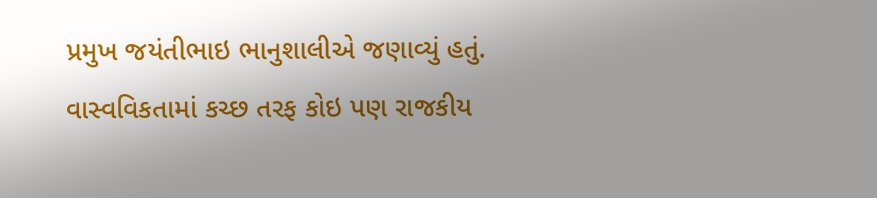પ્રમુખ જયંતીભાઇ ભાનુશાલીએ જણાવ્યું હતું.
વાસ્વવિકતામાં કચ્છ તરફ કોઇ પણ રાજકીય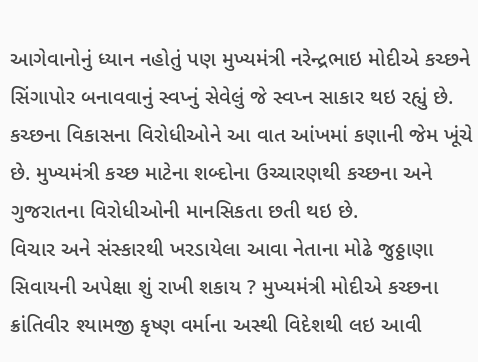આગેવાનોનું ધ્યાન નહોતું પણ મુખ્યમંત્રી નરેન્દ્રભાઇ મોદીએ કચ્છને સિંગાપોર બનાવવાનું સ્વપ્નું સેવેલું જે સ્વપ્ન સાકાર થઇ રહ્યું છે. કચ્છના વિકાસના વિરોધીઓને આ વાત આંખમાં કણાની જેમ ખૂંચે છે. મુખ્યમંત્રી કચ્છ માટેના શબ્દોના ઉચ્ચારણથી કચ્છના અને ગુજરાતના વિરોધીઓની માનસિકતા છતી થઇ છે.
વિચાર અને સંસ્કારથી ખરડાયેલા આવા નેતાના મોઢે જુઠ્ઠાણા સિવાયની અપેક્ષા શું રાખી શકાય ? મુખ્યમંત્રી મોદીએ કચ્છના ક્રાંતિવીર શ્યામજી કૃષ્ણ વર્માના અસ્થી વિદેશથી લઇ આવી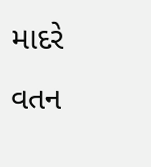માદરે વતન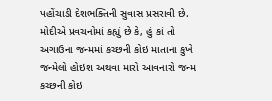પહોંચાડી દેશભક્તિની સુવાસ પ્રસરાવી છે. મોદીએ પ્રવચનોમાં કહ્યું છે કે, હું કાં તો અગાઉના જન્મમાં કચ્છની કોઇ માતાના કુખે જન્મેલો હોઇશ અથવા મારો આવનારો જન્મ કચ્છની કોઇ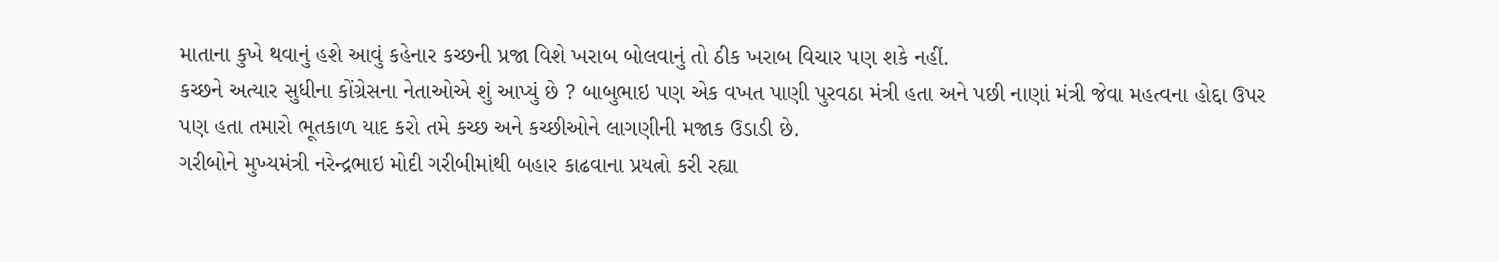માતાના કુખે થવાનું હશે આવું કહેનાર કચ્છની પ્રજા વિશે ખરાબ બોલવાનું તો ઠીક ખરાબ વિચાર પણ શકે નહીં.
કચ્છને અત્યાર સુધીના કોંગ્રેસના નેતાઓએ શું આપ્યું છે ? બાબુભાઇ પણ એક વખત પાણી પુરવઠા મંત્રી હતા અને પછી નાણાં મંત્રી જેવા મહત્વના હોદ્દા ઉપર પણ હતા તમારો ભૂતકાળ યાદ કરો તમે કચ્છ અને કચ્છીઓને લાગણીની મજાક ઉડાડી છે.
ગરીબોને મુખ્યમંત્રી નરેન્દ્રભાઇ મોદી ગરીબીમાંથી બહાર કાઢવાના પ્રયત્નો કરી રહ્યા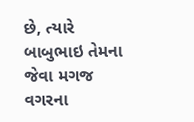છે, ત્યારે બાબુભાઇ તેમના જેવા મગજ વગરના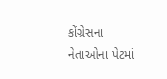કોંગ્રેસના નેતાઓના પેટમાં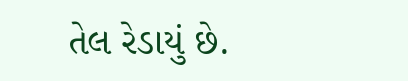તેલ રેડાયું છે.